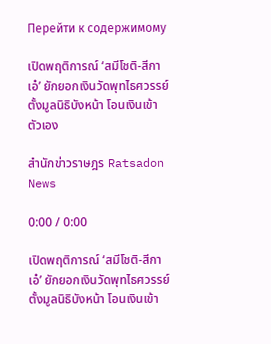Перейти к содержимому

เปิดพฤติการณ์ ‘สมีโชติ-สีกาเอ๋’ ยักยอกเงินวัดพุทไธศวรรย์ ตั้งมูลนิธิบังหน้า โอนเงินเข้าตัวเอง

สํานักข่าวราษฎร Ratsadon News

0:00 / 0:00

เปิดพฤติการณ์ ‘สมีโชติ-สีกาเอ๋’ ยักยอกเงินวัดพุทไธศวรรย์ ตั้งมูลนิธิบังหน้า โอนเงินเข้า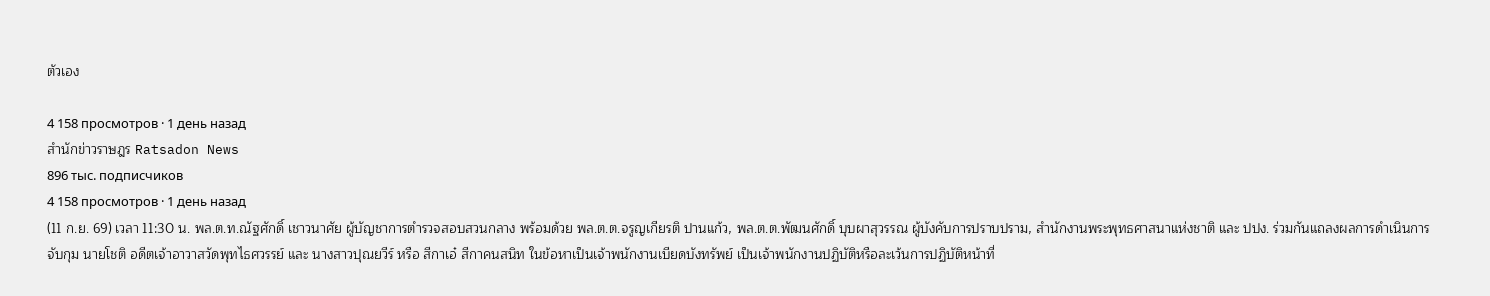ตัวเอง

4 158 просмотров · 1 день назад
สํานักข่าวราษฎร Ratsadon News
896 тыс. подписчиков
4 158 просмотров · 1 день назад
(11 ก.ย. 69) เวลา 11:30 น. พล.ต.ท.ณัฐศักดิ์ เชาวนาศัย ผู้บัญชาการตำรวจสอบสวนกลาง พร้อมด้วย พล.ต.ต.จรูญเกียรติ ปานแก้ว, พล.ต.ต.พัฒนศักดิ์ บุบผาสุวรรณ ผู้บังคับการปราบปราม, สำนักงานพระพุทธศาสนาแห่งชาติ และ ปปง. ร่วมกันแถลงผลการดำเนินการจับกุม นายโชติ อดีตเจ้าอาวาสวัดพุทไธศวรรย์ และ นางสาวปุณยวีร์ หรือ สีกาเอ๋ สีกาคนสนิท ในข้อหาเป็นเจ้าพนักงานเบียดบังทรัพย์ เป็นเจ้าพนักงานปฏิบัติหรือละเว้นการปฏิบัติหน้าที่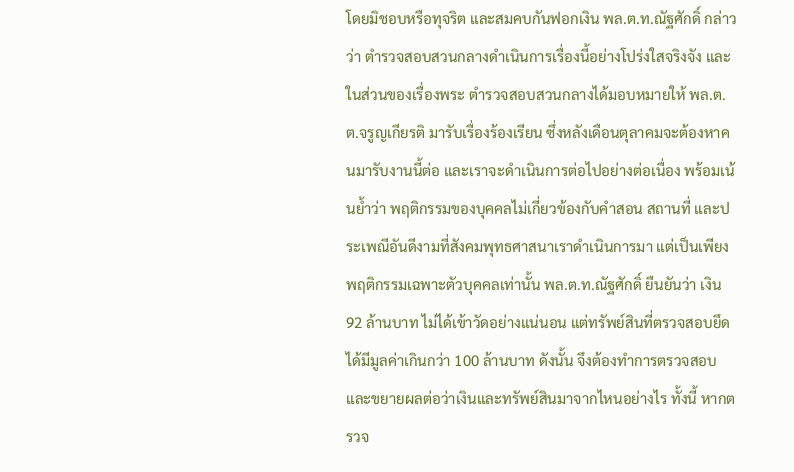โดยมิชอบหรือทุจริต และสมคบกันฟอกเงิน พล.ต.ท.ณัฐศักดิ์ กล่าวว่า ตำรวจสอบสวนกลางดำเนินการเรื่องนี้อย่างโปร่งใสจริงจัง และในส่วนของเรื่องพระ ตำรวจสอบสวนกลางได้มอบหมายให้ พล.ต.ต.จรูญเกียรติ มารับเรื่องร้องเรียน ซึ่งหลังเดือนตุลาคมจะต้องหาคนมารับงานนี้ต่อ และเราจะดำเนินการต่อไปอย่างต่อเนื่อง พร้อมเน้นย้ำว่า พฤติกรรมของบุคคลไม่เกี่ยวข้องกับคำสอน สถานที่ และประเพณีอันดีงามที่สังคมพุทธศาสนาเราดำเนินการมา แต่เป็นเพียงพฤติกรรมเฉพาะตัวบุคคลเท่านั้น พล.ต.ท.ณัฐศักดิ์ ยืนยันว่า เงิน 92 ล้านบาท ไม่ได้เข้าวัดอย่างแน่นอน แต่ทรัพย์สินที่ตรวจสอบยึดได้มีมูลค่าเกินกว่า 100 ล้านบาท ดังนั้น จึงต้องทำการตรวจสอบและขยายผลต่อว่าเงินและทรัพย์สินมาจากไหนอย่างไร ทั้งนี้ หากตรวจ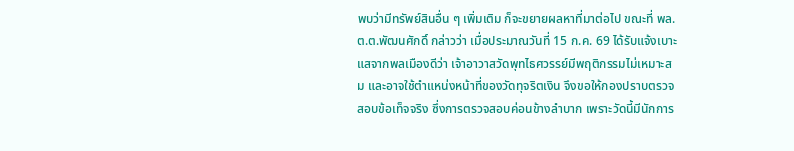พบว่ามีทรัพย์สินอื่น ๆ เพิ่มเติม ก็จะขยายผลหาที่มาต่อไป ขณะที่ พล.ต.ต.พัฒนศักดิ์ กล่าวว่า เมื่อประมาณวันที่ 15 ก.ค. 69 ได้รับแจ้งเบาะแสจากพลเมืองดีว่า เจ้าอาวาสวัดพุทไธศวรรย์มีพฤติกรรมไม่เหมาะสม และอาจใช้ตำแหน่งหน้าที่ของวัดทุจริตเงิน จึงขอให้กองปราบตรวจสอบข้อเท็จจริง ซึ่งการตรวจสอบค่อนข้างลำบาก เพราะวัดนี้มีนักการ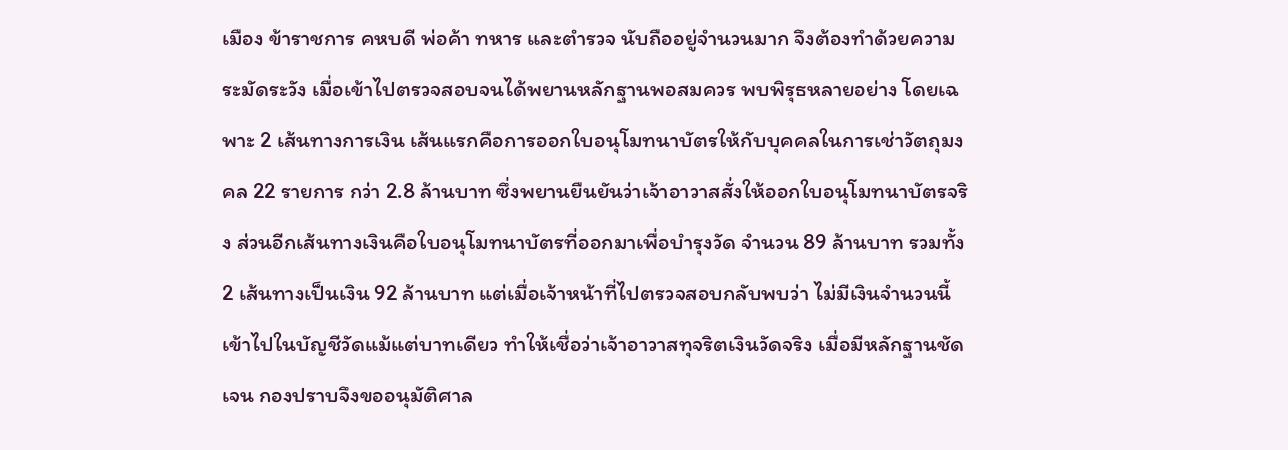เมือง ข้าราชการ คหบดี พ่อค้า ทหาร และตำรวจ นับถืออยู่จำนวนมาก จึงต้องทำด้วยความระมัดระวัง เมื่อเข้าไปตรวจสอบจนได้พยานหลักฐานพอสมควร พบพิรุธหลายอย่าง โดยเฉพาะ 2 เส้นทางการเงิน เส้นแรกคือการออกใบอนุโมทนาบัตรให้กับบุคคลในการเช่าวัตถุมงคล 22 รายการ กว่า 2.8 ล้านบาท ซึ่งพยานยืนยันว่าเจ้าอาวาสสั่งให้ออกใบอนุโมทนาบัตรจริง ส่วนอีกเส้นทางเงินคือใบอนุโมทนาบัตรที่ออกมาเพื่อบำรุงวัด จำนวน 89 ล้านบาท รวมทั้ง 2 เส้นทางเป็นเงิน 92 ล้านบาท แต่เมื่อเจ้าหน้าที่ไปตรวจสอบกลับพบว่า ไม่มีเงินจำนวนนี้เข้าไปในบัญชีวัดแม้แต่บาทเดียว ทำให้เชื่อว่าเจ้าอาวาสทุจริตเงินวัดจริง เมื่อมีหลักฐานชัดเจน กองปราบจึงขออนุมัติศาล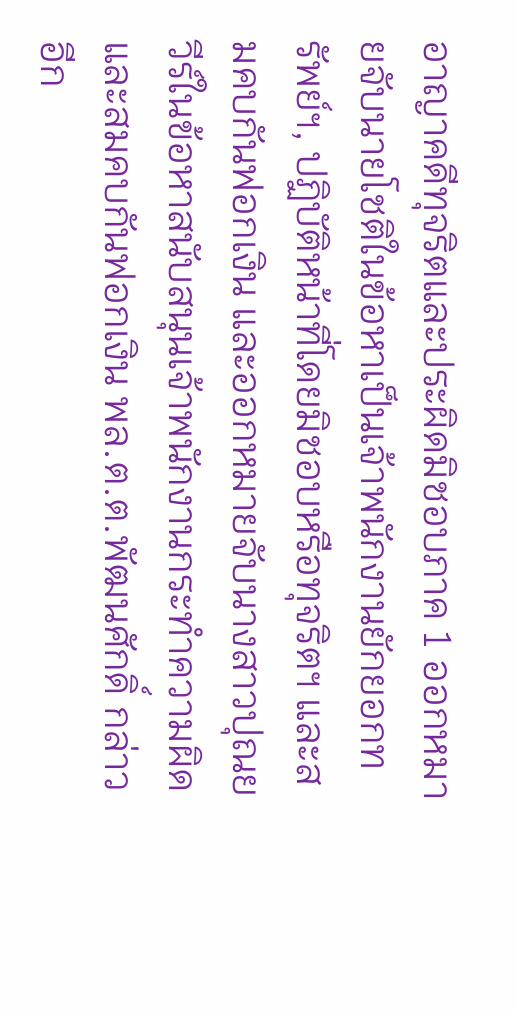อาญาคดีทุจริตและประผิดมิชอบภาค 1 ออกหมายจับนายโชติในข้อหาเป็นเจ้าพนักงานยักยอกทรัพย์ฯ, ปฏิบัติหน้าที่โดยมิชอบหรือทุจริตฯ และสมคบกันฟอกเงิน และออกหมายจับนางสาวปุณยวีร์ในข้อหาสนับสนุนเจ้าพนักงานกระทำความผิด และสมคบกันฟอกเงิน พล.ต.ต.พัฒนศักดิ์ กล่าวอีก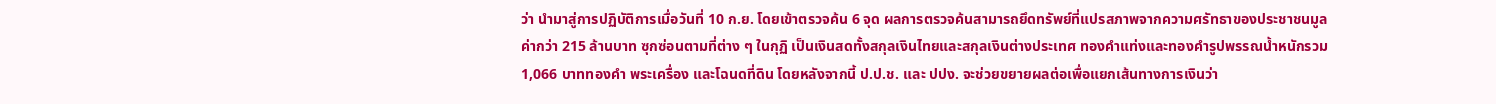ว่า นำมาสู่การปฏิบัติการเมื่อวันที่ 10 ก.ย. โดยเข้าตรวจค้น 6 จุด ผลการตรวจค้นสามารถยึดทรัพย์ที่แปรสภาพจากความศรัทธาของประชาชนมูลค่ากว่า 215 ล้านบาท ซุกซ่อนตามที่ต่าง ๆ ในกุฏิ เป็นเงินสดทั้งสกุลเงินไทยและสกุลเงินต่างประเทศ ทองคำแท่งและทองคำรูปพรรณน้ำหนักรวม 1,066 บาททองคำ พระเครื่อง และโฉนดที่ดิน โดยหลังจากนี้ ป.ป.ช. และ ปปง. จะช่วยขยายผลต่อเพื่อแยกเส้นทางการเงินว่า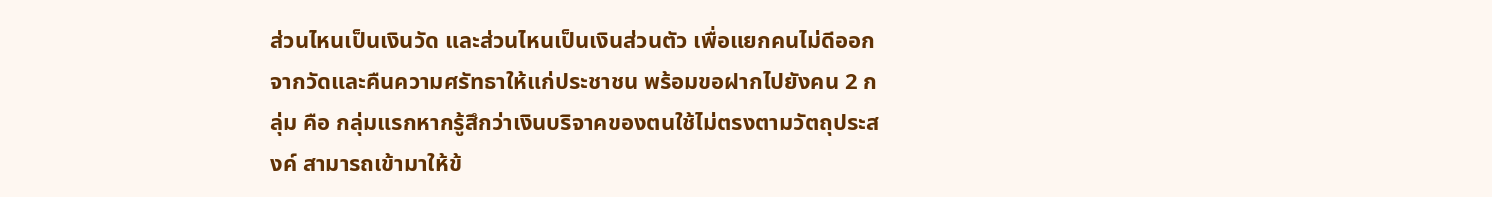ส่วนไหนเป็นเงินวัด และส่วนไหนเป็นเงินส่วนตัว เพื่อแยกคนไม่ดีออกจากวัดและคืนความศรัทธาให้แก่ประชาชน พร้อมขอฝากไปยังคน 2 กลุ่ม คือ กลุ่มแรกหากรู้สึกว่าเงินบริจาคของตนใช้ไม่ตรงตามวัตถุประสงค์ สามารถเข้ามาให้ข้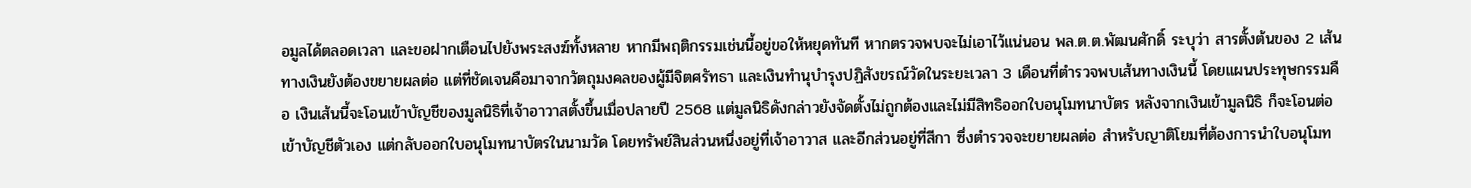อมูลได้ตลอดเวลา และขอฝากเตือนไปยังพระสงฆ์ทั้งหลาย หากมีพฤติกรรมเช่นนี้อยู่ขอให้หยุดทันที หากตรวจพบจะไม่เอาไว้แน่นอน พล.ต.ต.พัฒนศักดิ์ ระบุว่า สารตั้งต้นของ 2 เส้นทางเงินยังต้องขยายผลต่อ แต่ที่ชัดเจนคือมาจากวัตถุมงคลของผู้มีจิตศรัทธา และเงินทำนุบำรุงปฏิสังขรณ์วัดในระยะเวลา 3 เดือนที่ตำรวจพบเส้นทางเงินนี้ โดยแผนประทุษกรรมคือ เงินเส้นนี้จะโอนเข้าบัญชีของมูลนิธิที่เจ้าอาวาสตั้งขึ้นเมื่อปลายปี 2568 แต่มูลนิธิดังกล่าวยังจัดตั้งไม่ถูกต้องและไม่มีสิทธิออกใบอนุโมทนาบัตร หลังจากเงินเข้ามูลนิธิ ก็จะโอนต่อเข้าบัญชีตัวเอง แต่กลับออกใบอนุโมทนาบัตรในนามวัด โดยทรัพย์สินส่วนหนึ่งอยู่ที่เจ้าอาวาส และอีกส่วนอยู่ที่สีกา ซึ่งตำรวจจะขยายผลต่อ สำหรับญาติโยมที่ต้องการนำใบอนุโมท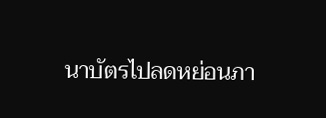นาบัตรไปลดหย่อนภา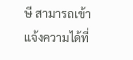ษี สามารถเข้าแจ้งความได้ที่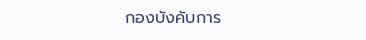กองบังคับการ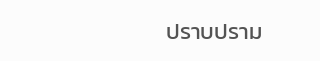ปราบปราม